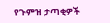የጉምዝ ታጣቂዎች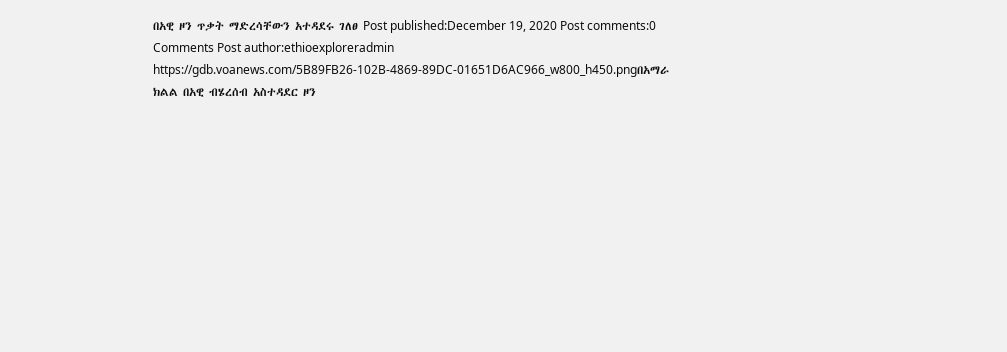በአዊ ዞን ጥቃት ማድረሳቸውን አተዳደሩ ገለፀ Post published:December 19, 2020 Post comments:0 Comments Post author:ethioexploreradmin https://gdb.voanews.com/5B89FB26-102B-4869-89DC-01651D6AC966_w800_h450.pngበአማራ ክልል በአዊ ብሄረሰብ አስተዳደር ዞን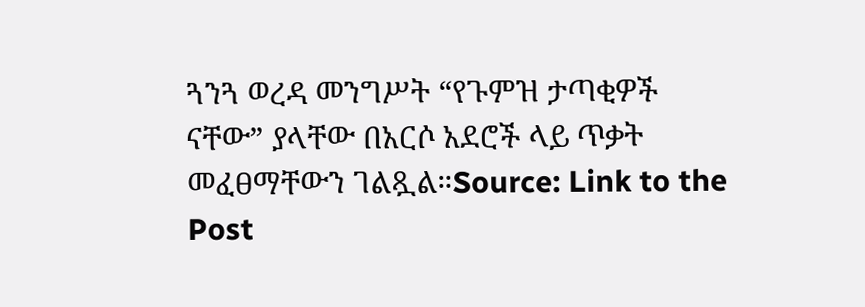ጓንጓ ወረዳ መንግሥት “የጉምዝ ታጣቂዎች ናቸው” ያላቸው በአርሶ አደሮች ላይ ጥቃት መፈፀማቸውን ገልጿል።Source: Link to the Post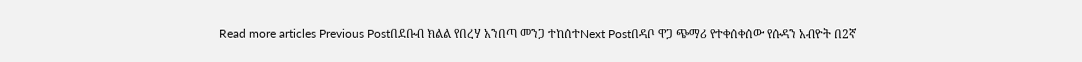Read more articles Previous Postበደቡብ ክልል የበረሃ አንበጣ መንጋ ተከሰተNext Postበዳቦ ዋጋ ጭማሪ የተቀሰቀሰው የሱዳን አብዮት በ2ኛ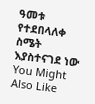ዓመቱ የተደበላለቀ ስሜት እያስተናገደ ነው You Might Also Like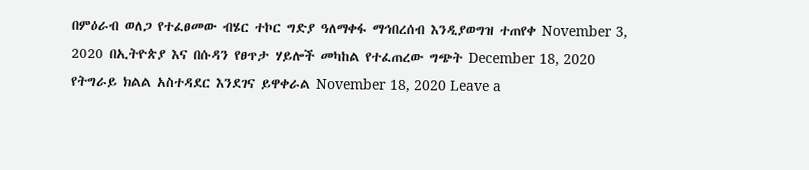በምዕራብ ወለጋ የተፈፀመው ብሄር ተኮር ግድያ ዓለማቀፋ ማኅበረሰብ እንዲያወግዝ ተጠየቀ November 3, 2020 በኢትዮጵያ እና በሱዳን የፀጥታ ሃይሎች መካከል የተፈጠረው ግጭት December 18, 2020 የትግራይ ክልል አስተዳደር እንደገና ይዋቀራል November 18, 2020 Leave a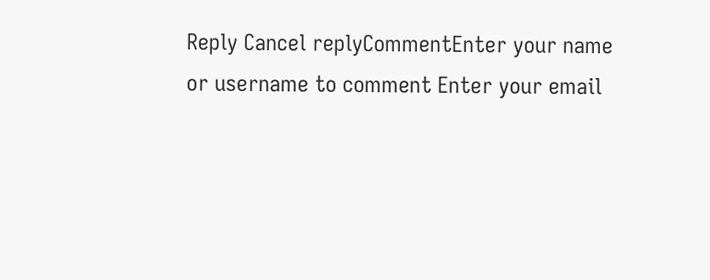Reply Cancel replyCommentEnter your name or username to comment Enter your email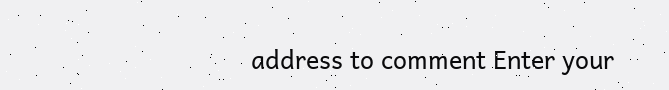address to comment Enter your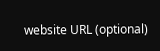website URL (optional)